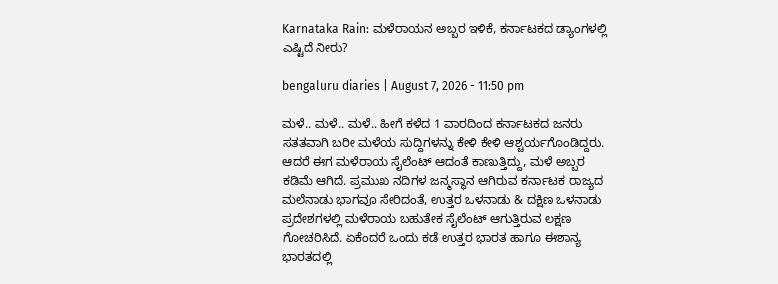Karnataka Rain: ಮಳೆರಾಯನ ಅಬ್ಬರ ಇಳಿಕೆ, ಕರ್ನಾಟಕದ ಡ್ಯಾಂಗಳಲ್ಲಿ ಎಷ್ಟಿದೆ ನೀರು?

bengaluru diaries | August 7, 2026 - 11:50 pm

ಮಳೆ.. ಮಳೆ.. ಮಳೆ.. ಹೀಗೆ ಕಳೆದ 1 ವಾರದಿಂದ ಕರ್ನಾಟಕದ ಜನರು ಸತತವಾಗಿ ಬರೀ ಮಳೆಯ ಸುದ್ದಿಗಳನ್ನು ಕೇಳಿ ಕೇಳಿ ಆಶ್ಚರ್ಯಗೊಂಡಿದ್ದರು. ಆದರೆ ಈಗ ಮಳೆರಾಯ ಸೈಲೆಂಟ್ ಆದಂತೆ ಕಾಣುತ್ತಿದ್ದು, ಮಳೆ ಅಬ್ಬರ ಕಡಿಮೆ ಆಗಿದೆ. ಪ್ರಮುಖ ನದಿಗಳ ಜನ್ಮಸ್ಥಾನ ಆಗಿರುವ ಕರ್ನಾಟಕ ರಾಜ್ಯದ ಮಲೆನಾಡು ಭಾಗವೂ ಸೇರಿದಂತೆ, ಉತ್ತರ ಒಳನಾಡು & ದಕ್ಷಿಣ ಒಳನಾಡು ಪ್ರದೇಶಗಳಲ್ಲಿ ಮಳೆರಾಯ ಬಹುತೇಕ ಸೈಲೆಂಟ್ ಆಗುತ್ತಿರುವ ಲಕ್ಷಣ ಗೋಚರಿಸಿದೆ. ಏಕೆಂದರೆ ಒಂದು ಕಡೆ ಉತ್ತರ ಭಾರತ ಹಾಗೂ ಈಶಾನ್ಯ ಭಾರತದಲ್ಲಿ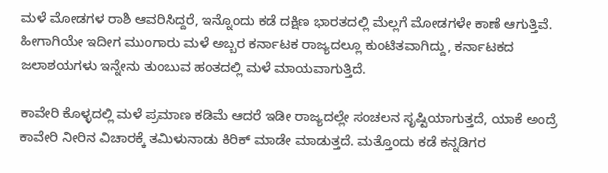ಮಳೆ ಮೋಡಗಳ ರಾಶಿ ಆವರಿಸಿದ್ದರೆ, ಇನ್ನೊಂದು ಕಡೆ ದಕ್ಷಿಣ ಭಾರತದಲ್ಲಿ ಮೆಲ್ಲಗೆ ಮೋಡಗಳೇ ಕಾಣೆ ಆಗುತ್ತಿವೆ. ಹೀಗಾಗಿಯೇ ಇದೀಗ ಮುಂಗಾರು ಮಳೆ ಅಬ್ಬರ ಕರ್ನಾಟಕ ರಾಜ್ಯದಲ್ಲೂ ಕುಂಟಿತವಾಗಿದ್ದು, ಕರ್ನಾಟಕದ ಜಲಾಶಯಗಳು ಇನ್ನೇನು ತುಂಬುವ ಹಂತದಲ್ಲಿ ಮಳೆ ಮಾಯವಾಗುತ್ತಿದೆ.

ಕಾವೇರಿ ಕೊಳ್ಳದಲ್ಲಿ ಮಳೆ ಪ್ರಮಾಣ ಕಡಿಮೆ ಆದರೆ ಇಡೀ ರಾಜ್ಯದಲ್ಲೇ ಸಂಚಲನ ಸೃಷ್ಟಿಯಾಗುತ್ತದೆ, ಯಾಕೆ ಅಂದ್ರೆ ಕಾವೇರಿ ನೀರಿನ ವಿಚಾರಕ್ಕೆ ತಮಿಳುನಾಡು ಕಿರಿಕ್ ಮಾಡೇ ಮಾಡುತ್ತದೆ. ಮತ್ತೊಂದು ಕಡೆ ಕನ್ನಡಿಗರ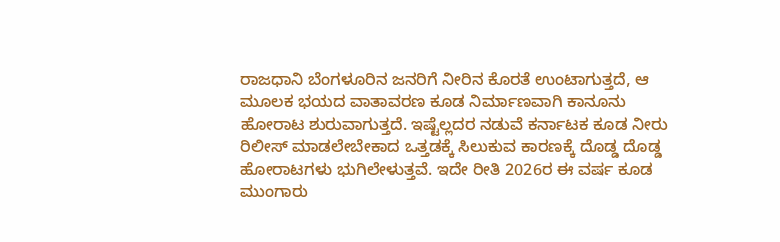ರಾಜಧಾನಿ ಬೆಂಗಳೂರಿನ ಜನರಿಗೆ ನೀರಿನ ಕೊರತೆ ಉಂಟಾಗುತ್ತದೆ, ಆ ಮೂಲಕ ಭಯದ ವಾತಾವರಣ ಕೂಡ ನಿರ್ಮಾಣವಾಗಿ ಕಾನೂನು ಹೋರಾಟ ಶುರುವಾಗುತ್ತದೆ. ಇಷ್ಟೆಲ್ಲದರ ನಡುವೆ ಕರ್ನಾಟಕ ಕೂಡ ನೀರು ರಿಲೀಸ್ ಮಾಡಲೇಬೇಕಾದ ಒತ್ತಡಕ್ಕೆ ಸಿಲುಕುವ ಕಾರಣಕ್ಕೆ ದೊಡ್ಡ ದೊಡ್ಡ ಹೋರಾಟಗಳು ಭುಗಿಲೇಳುತ್ತವೆ. ಇದೇ ರೀತಿ 2026ರ ಈ ವರ್ಷ ಕೂಡ ಮುಂಗಾರು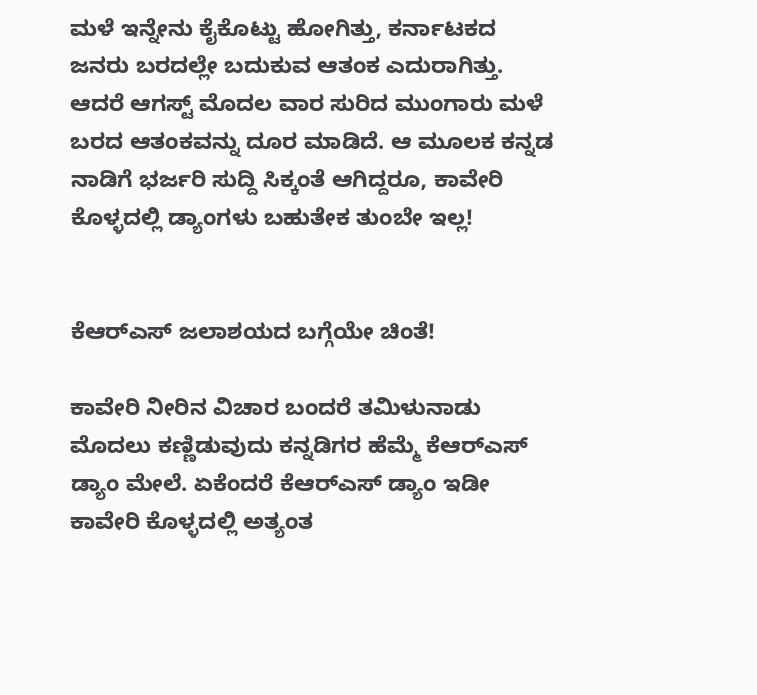ಮಳೆ ಇನ್ನೇನು ಕೈಕೊಟ್ಟು ಹೋಗಿತ್ತು, ಕರ್ನಾಟಕದ ಜನರು ಬರದಲ್ಲೇ ಬದುಕುವ ಆತಂಕ ಎದುರಾಗಿತ್ತು. ಆದರೆ ಆಗಸ್ಟ್ ಮೊದಲ ವಾರ ಸುರಿದ ಮುಂಗಾರು ಮಳೆ ಬರದ ಆತಂಕವನ್ನು ದೂರ ಮಾಡಿದೆ. ಆ ಮೂಲಕ ಕನ್ನಡ ನಾಡಿಗೆ ಭರ್ಜರಿ ಸುದ್ದಿ ಸಿಕ್ಕಂತೆ ಆಗಿದ್ದರೂ, ಕಾವೇರಿ ಕೊಳ್ಳದಲ್ಲಿ ಡ್ಯಾಂಗಳು ಬಹುತೇಕ ತುಂಬೇ ಇಲ್ಲ!


ಕೆಆರ್‌ಎಸ್ ಜಲಾಶಯದ ಬಗ್ಗೆಯೇ ಚಿಂತೆ!

ಕಾವೇರಿ ನೀರಿನ ವಿಚಾರ ಬಂದರೆ ತಮಿಳುನಾಡು ಮೊದಲು ಕಣ್ಣಿಡುವುದು ಕನ್ನಡಿಗರ ಹೆಮ್ಮೆ ಕೆಆರ್‌ಎಸ್ ಡ್ಯಾಂ ಮೇಲೆ. ಏಕೆಂದರೆ ಕೆಆರ್‌ಎಸ್ ಡ್ಯಾಂ ಇಡೀ ಕಾವೇರಿ ಕೊಳ್ಳದಲ್ಲಿ ಅತ್ಯಂತ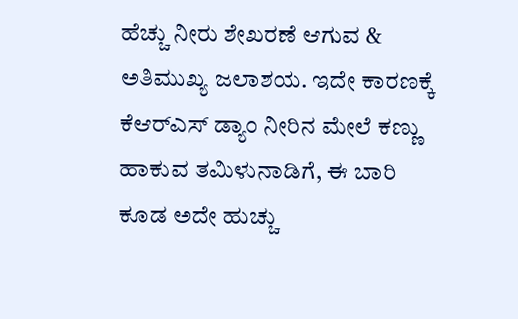ಹೆಚ್ಚು ನೀರು ಶೇಖರಣೆ ಆಗುವ & ಅತಿಮುಖ್ಯ ಜಲಾಶಯ. ಇದೇ ಕಾರಣಕ್ಕೆ ಕೆಆರ್‌ಎಸ್ ಡ್ಯಾಂ ನೀರಿನ ಮೇಲೆ ಕಣ್ಣು ಹಾಕುವ ತಮಿಳುನಾಡಿಗೆ, ಈ ಬಾರಿ ಕೂಡ ಅದೇ ಹುಚ್ಚು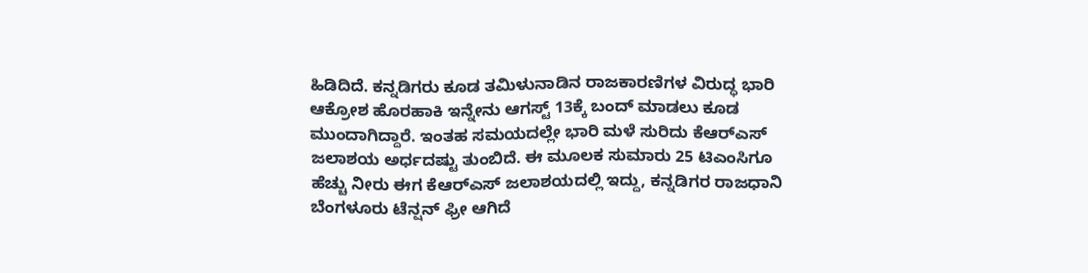ಹಿಡಿದಿದೆ. ಕನ್ನಡಿಗರು ಕೂಡ ತಮಿಳುನಾಡಿನ ರಾಜಕಾರಣಿಗಳ ವಿರುದ್ಧ ಭಾರಿ ಆಕ್ರೋಶ ಹೊರಹಾಕಿ ಇನ್ನೇನು ಆಗಸ್ಟ್ 13ಕ್ಕೆ ಬಂದ್ ಮಾಡಲು ಕೂಡ ಮುಂದಾಗಿದ್ದಾರೆ. ಇಂತಹ ಸಮಯದಲ್ಲೇ ಭಾರಿ ಮಳೆ ಸುರಿದು ಕೆಆರ್‌ಎಸ್ ಜಲಾಶಯ ಅರ್ಧದಷ್ಟು ತುಂಬಿದೆ. ಈ ಮೂಲಕ ಸುಮಾರು 25 ಟಿಎಂಸಿಗೂ ಹೆಚ್ಚು ನೀರು ಈಗ ಕೆಆರ್‌ಎಸ್ ಜಲಾಶಯದಲ್ಲಿ ಇದ್ದು, ಕನ್ನಡಿಗರ ರಾಜಧಾನಿ ಬೆಂಗಳೂರು ಟೆನ್ಷನ್ ಫ್ರೀ ಆಗಿದೆ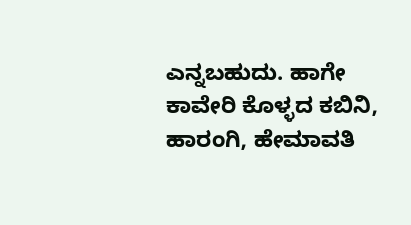ಎನ್ನಬಹುದು. ಹಾಗೇ ಕಾವೇರಿ ಕೊಳ್ಳದ ಕಬಿನಿ, ಹಾರಂಗಿ, ಹೇಮಾವತಿ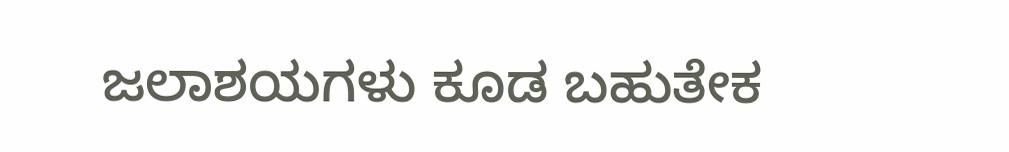ಜಲಾಶಯಗಳು ಕೂಡ ಬಹುತೇಕ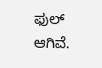ಫುಲ್ ಆಗಿವೆ.